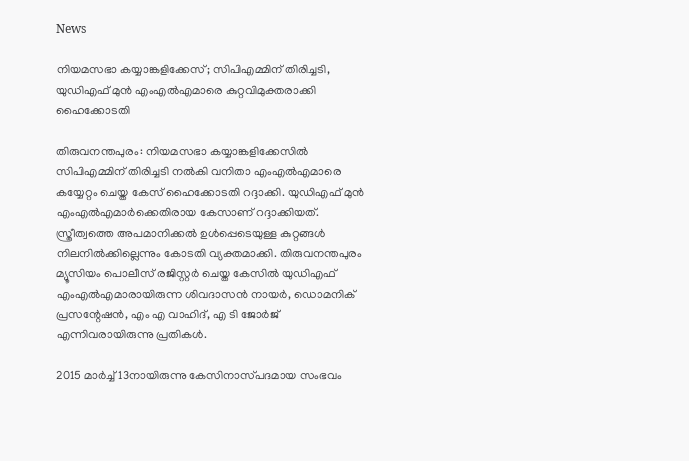News

നിയമസഭാ കയ്യാങ്കളിക്കേസ്; സിപിഎമ്മിന് തിരിച്ചടി, യുഡിഎഫ് മുൻ എംഎൽഎമാരെ കുറ്റവിമുക്തരാക്കി ഹൈക്കോടതി

തിരുവനന്തപുരം: നിയമസഭാ കയ്യാങ്കളിക്കേസിൽ സിപിഎമ്മിന് തിരിച്ചടി നൽകി വനിതാ എംഎൽഎമാരെ കയ്യേറ്റം ചെയ്ത കേസ് ഹൈക്കോടതി റദ്ദാക്കി. യുഡിഎഫ് മുൻ എംഎൽഎമാർക്കെതിരായ കേസാണ് റദ്ദാക്കിയത്. സ്ത്രീത്വത്തെ അപമാനിക്കൽ ഉൾപ്പെടെയുള്ള കുറ്റങ്ങൾ നിലനിൽക്കില്ലെന്നും കോടതി വ്യക്തമാക്കി. തിരുവനന്തപുരം മ്യൂസിയം പൊലീസ് രജിസ്റ്റർ ചെയ്ത കേസിൽ യുഡിഎഫ് എംഎൽഎമാരായിരുന്ന ശിവദാസൻ നായർ, ഡൊമനിക് പ്രസന്റേഷൻ, എം എ വാഹിദ്, എ ടി ജോർജ് എന്നിവരായിരുന്നു പ്രതികൾ.

2015 മാർച്ച് 13നായിരുന്നു കേസിനാസ്‌പദമായ സംഭവം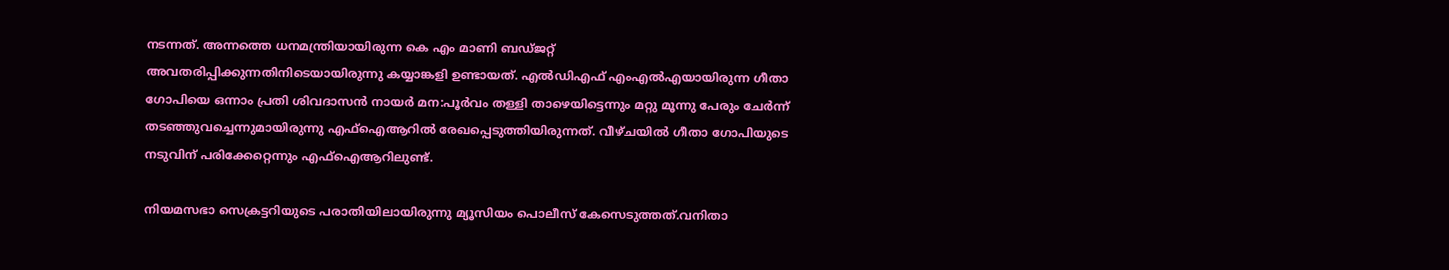നടന്നത്. അന്നത്തെ ധനമന്ത്രിയായിരുന്ന കെ എം മാണി ബഡ്ജറ്റ് അവതരിപ്പിക്കുന്നതിനിടെയായിരുന്നു കയ്യാങ്കളി ഉണ്ടായത്. എൽഡിഎഫ് എംഎൽഎയായിരുന്ന ഗീതാ ഗോപിയെ ഒന്നാം പ്രതി ശിവദാസൻ നായർ മന:പൂർവം തള്ളി താഴെയിട്ടെന്നും മറ്റു മൂന്നു പേരും ചേർന്ന് തടഞ്ഞുവച്ചെന്നുമായിരുന്നു എഫ്ഐആറിൽ രേഖപ്പെടുത്തിയിരുന്നത്. വീഴ്ചയിൽ ഗീതാ ഗോപിയുടെ നടുവിന് പരിക്കേറ്റെന്നും എഫ്‌ഐആറിലുണ്ട്.

നിയമസഭാ സെക്രട്ടറിയുടെ പരാതിയിലായിരുന്നു മ്യൂസിയം പൊലീസ് കേസെടുത്തത്.വനിതാ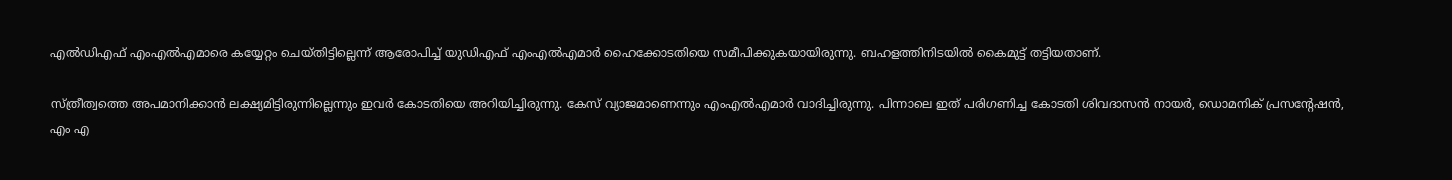എൽഡിഎഫ് എംഎൽഎമാരെ കയ്യേറ്റം ചെയ്തിട്ടില്ലെന്ന് ആരോപിച്ച് യുഡിഎഫ് എംഎൽഎമാർ ഹൈക്കോടതിയെ സമീപിക്കുകയായിരുന്നു. ബഹളത്തിനിടയിൽ കൈമുട്ട് തട്ടിയതാണ്.

സ്ത്രീത്വത്തെ അപമാനിക്കാൻ ലക്ഷ്യമിട്ടിരുന്നില്ലെന്നും ഇവർ കോട‌തിയെ അറിയിച്ചിരുന്നു. കേസ് വ്യാജമാണെന്നും എംഎൽഎമാർ വാദിച്ചിരുന്നു. പിന്നാലെ ഇത് പരിഗണിച്ച കോടതി ശിവദാസൻ നായർ, ഡൊമനിക് പ്രസന്റേഷൻ, എം എ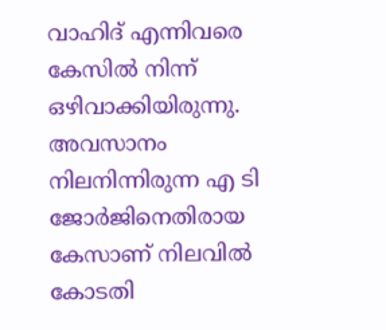വാഹിദ് എന്നിവരെ കേസിൽ നിന്ന് ഒഴിവാക്കിയിരുന്നു. അവസാനം നിലനിന്നിരുന്ന എ ടി ജോർജിനെതിരായ കേസാണ് നിലവിൽ കോടതി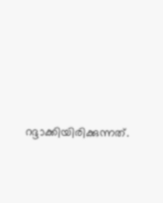റദ്ദാക്കിയിരിക്കുന്നത്.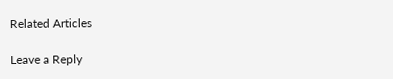Related Articles

Leave a Reply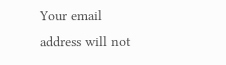Your email address will not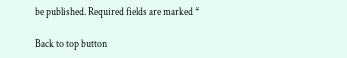be published. Required fields are marked *

Back to top button